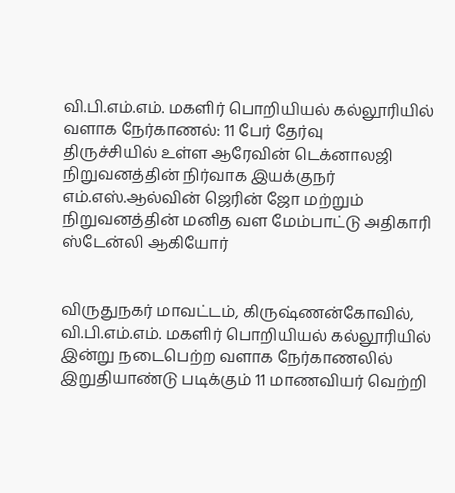வி.பி.எம்.எம். மகளிர் பொறியியல் கல்லூரியில் வளாக நேர்காணல்: 11 பேர் தேர்வு
திருச்சியில் உள்ள ஆரேவின் டெக்னாலஜி நிறுவனத்தின் நிர்வாக இயக்குநர் எம்.எஸ்.ஆல்வின் ஜெரின் ஜோ மற்றும் நிறுவனத்தின் மனித வள மேம்பாட்டு அதிகாரி ஸ்டேன்லி ஆகியோர்


விருதுநகர் மாவட்டம், கிருஷ்ணன்கோவில், வி.பி.எம்.எம். மகளிர் பொறியியல் கல்லூரியில் இன்று நடைபெற்ற வளாக நேர்காணலில் இறுதியாண்டு படிக்கும் 11 மாணவியர் வெற்றி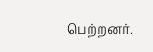பெற்றனர்.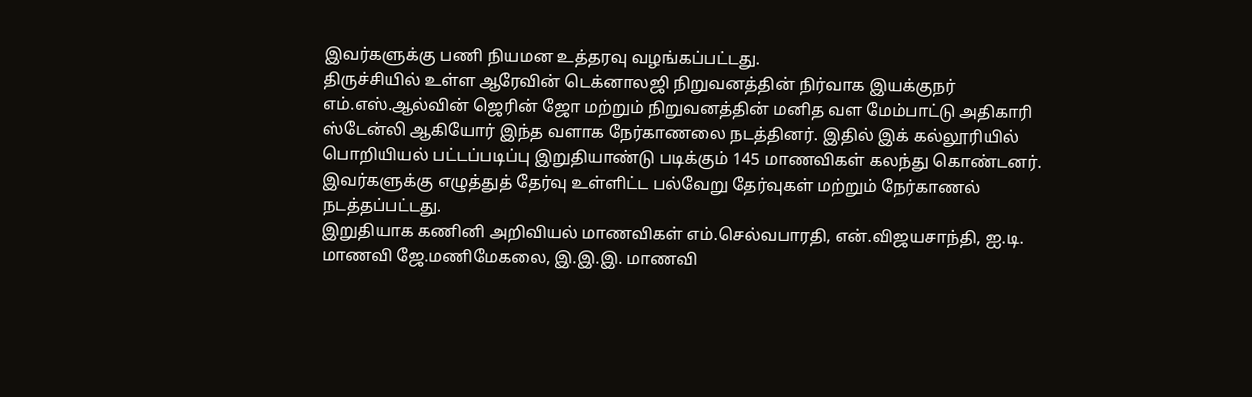இவர்களுக்கு பணி நியமன உத்தரவு வழங்கப்பட்டது.
திருச்சியில் உள்ள ஆரேவின் டெக்னாலஜி நிறுவனத்தின் நிர்வாக இயக்குநர் எம்.எஸ்.ஆல்வின் ஜெரின் ஜோ மற்றும் நிறுவனத்தின் மனித வள மேம்பாட்டு அதிகாரி ஸ்டேன்லி ஆகியோர் இந்த வளாக நேர்காணலை நடத்தினர். இதில் இக் கல்லூரியில் பொறியியல் பட்டப்படிப்பு இறுதியாண்டு படிக்கும் 145 மாணவிகள் கலந்து கொண்டனர். இவர்களுக்கு எழுத்துத் தேர்வு உள்ளிட்ட பல்வேறு தேர்வுகள் மற்றும் நேர்காணல் நடத்தப்பட்டது.
இறுதியாக கணினி அறிவியல் மாணவிகள் எம்.செல்வபாரதி, என்.விஜயசாந்தி, ஐ.டி. மாணவி ஜே.மணிமேகலை, இ.இ.இ. மாணவி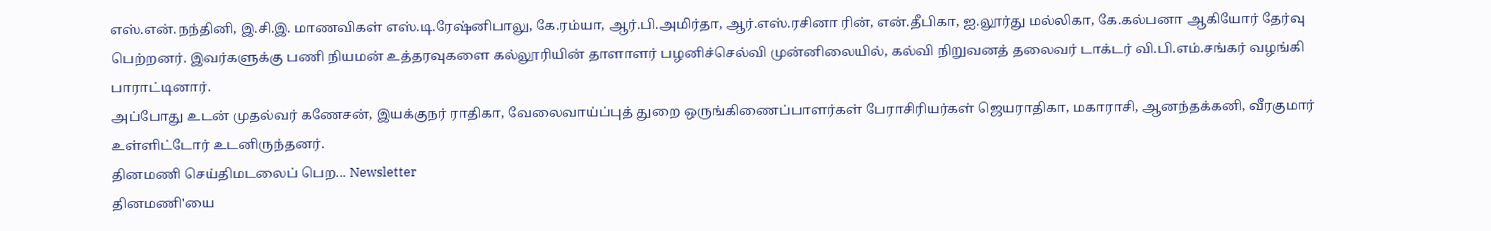எஸ்.என்.நந்தினி, இ.சி.இ. மாணவிகள் எஸ்.டி.ரேஷ்னிபாலு, கே.ரம்யா, ஆர்.பி.அமிர்தா, ஆர்.எஸ்.ரசினா ரின், என்.தீபிகா, ஐ.லூர்து மல்லிகா, கே.கல்பனா ஆகியோர் தேர்வு பெற்றனர். இவர்களுக்கு பணி நியமன் உத்தரவுகளை கல்லூரியின் தாளாளர் பழனிச்செல்வி முன்னிலையில், கல்வி நிறுவனத் தலைவர் டாக்டர் வி.பி.எம்.சங்கர் வழங்கி பாராட்டினார்.
அப்போது உடன் முதல்வர் கணேசன், இயக்குநர் ராதிகா, வேலைவாய்ப்புத் துறை ஒருங்கிணைப்பாளர்கள் பேராசிரியர்கள் ஜெயராதிகா, மகாராசி, ஆனந்தக்கனி, வீரகுமார் உள்ளிட்டோர் உடனிருந்தனர்.
தினமணி செய்திமடலைப் பெற... Newsletter
தினமணி'யை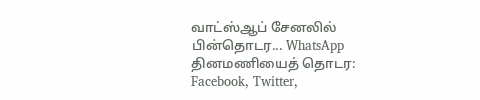வாட்ஸ்ஆப் சேனலில் பின்தொடர... WhatsApp
தினமணியைத் தொடர: Facebook, Twitter,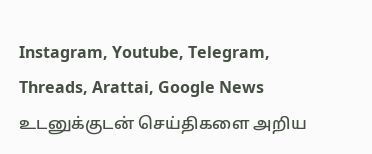Instagram, Youtube, Telegram, Threads, Arattai, Google News
உடனுக்குடன் செய்திகளை அறிய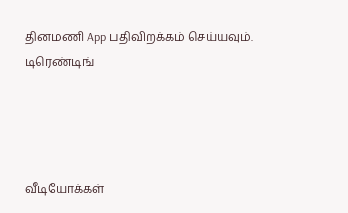தினமணி App பதிவிறக்கம் செய்யவும்.
டிரெண்டிங்




வீடியோக்கள்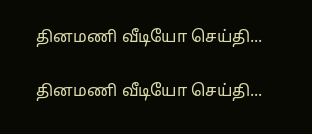தினமணி வீடியோ செய்தி...

தினமணி வீடியோ செய்தி...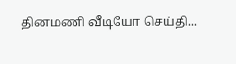தினமணி வீடியோ செய்தி...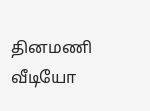தினமணி வீடியோ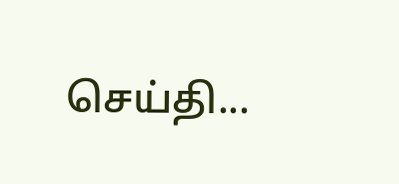செய்தி...